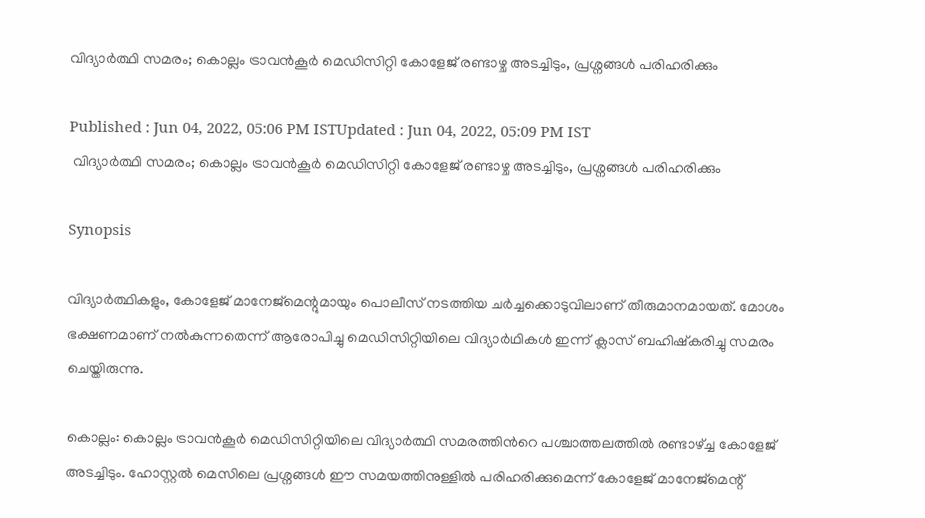വിദ്യാർത്ഥി സമരം; കൊല്ലം ട്രാവൻകൂർ മെഡിസിറ്റി കോളേജ് രണ്ടാഴ്ച അടച്ചിടും, പ്രശ്നങ്ങള്‍ പരിഹരിക്കും

Published : Jun 04, 2022, 05:06 PM ISTUpdated : Jun 04, 2022, 05:09 PM IST
 വിദ്യാർത്ഥി സമരം; കൊല്ലം ട്രാവൻകൂർ മെഡിസിറ്റി കോളേജ് രണ്ടാഴ്ച അടച്ചിടും, പ്രശ്നങ്ങള്‍ പരിഹരിക്കും

Synopsis

വിദ്യാർത്ഥികളും, കോളേജ് മാനേജ്‌മെന്റുമായും പൊലീസ് നടത്തിയ ചർച്ചക്കൊടുവിലാണ് തീരുമാനമായത്. മോശം ഭക്ഷണമാണ് നൽകുന്നതെന്ന് ആരോപിച്ചു മെഡിസിറ്റിയിലെ വിദ്യാർഥികൾ ഇന്ന് ക്ലാസ്‌ ബഹിഷ്‌കരിച്ചു സമരം ചെയ്തിരുന്നു.

കൊല്ലം: കൊല്ലം ട്രാവൻകൂർ മെഡിസിറ്റിയിലെ വിദ്യാർത്ഥി സമരത്തിന്‍റെ പശ്ചാത്തലത്തില്‍ രണ്ടാഴ്ച്ച കോളേജ് അടച്ചിടും. ഹോസ്റ്റൽ മെസിലെ പ്രശ്നങ്ങൾ ഈ സമയത്തിനുള്ളിൽ പരിഹരിക്കുമെന്ന് കോളേജ് മാനേജ്‌മെന്റ്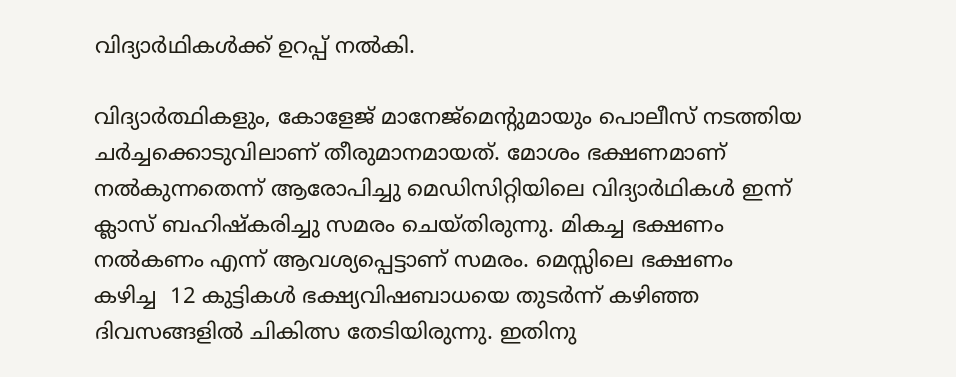വിദ്യാർഥികൾക്ക് ഉറപ്പ് നൽകി.

വിദ്യാർത്ഥികളും, കോളേജ് മാനേജ്‌മെന്റുമായും പൊലീസ് നടത്തിയ ചർച്ചക്കൊടുവിലാണ് തീരുമാനമായത്. മോശം ഭക്ഷണമാണ് നൽകുന്നതെന്ന് ആരോപിച്ചു മെഡിസിറ്റിയിലെ വിദ്യാർഥികൾ ഇന്ന് ക്ലാസ്‌ ബഹിഷ്‌കരിച്ചു സമരം ചെയ്തിരുന്നു. മികച്ച ഭക്ഷണം നൽകണം എന്ന് ആവശ്യപ്പെട്ടാണ് സമരം. മെസ്സിലെ ഭക്ഷണം  കഴിച്ച  12 കുട്ടികൾ ഭക്ഷ്യവിഷബാധയെ തുടര്‍ന്ന് കഴിഞ്ഞ  ദിവസങ്ങളിൽ ചികിത്സ തേടിയിരുന്നു. ഇതിനു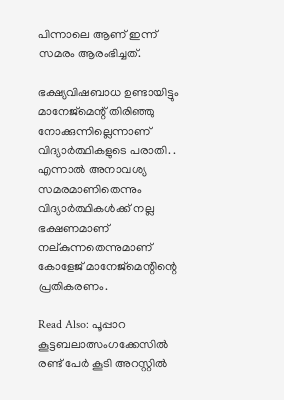പിന്നാലെ ആണ് ഇന്ന് സമരം ആരംഭിച്ചത്.

ഭക്ഷ്യവിഷബാധ ഉണ്ടായിട്ടും മാനേജ്‌മെന്റ് തിരിഞ്ഞു നോക്കുന്നില്ലെന്നാണ് വിദ്യാര്‍ത്ഥികളുടെ പരാതി. . എന്നാൽ അനാവശ്യ സമരമാണിതെന്നും വിദ്യാർത്ഥികൾക്ക് നല്ല ഭക്ഷണമാണ് നല്കുന്നതെന്നുമാണ് കോളേജ് മാനേജ്‌മെന്റിന്റെ പ്രതികരണം.

Read Also: പൂപ്പാറ കൂട്ടബലാത്സംഗക്കേസിൽ രണ്ട് പേര്‍ കൂടി അറസ്റ്റിൽ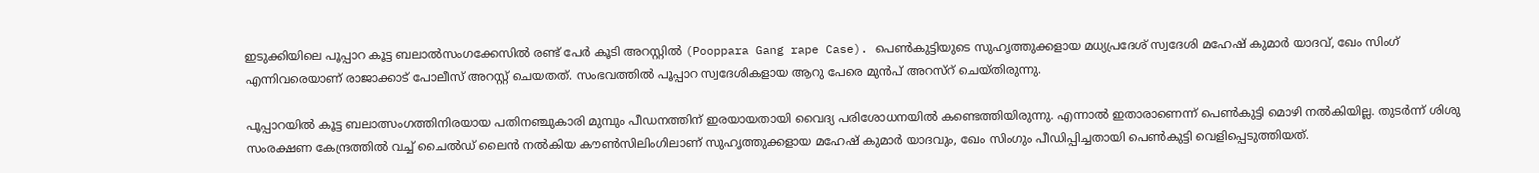ഇടുക്കിയിലെ പൂപ്പാറ കൂട്ട ബലാൽസംഗക്കേസിൽ രണ്ട് പേർ കൂടി അറസ്റ്റിൽ (Pooppara Gang rape Case). പെൺകുട്ടിയുടെ സുഹൃത്തുക്കളായ മധ്യപ്രദേശ് സ്വദേശി മഹേഷ് കുമാർ യാദവ്, ഖേം സിംഗ് എന്നിവരെയാണ് രാജാക്കാട് പോലീസ് അറസ്റ്റ് ചെയതത്. സംഭവത്തിൽ പൂപ്പാറ സ്വദേശികളായ ആറു പേരെ മുൻപ് അറസ്റ് ചെയ്തിരുന്നു.

പൂപ്പാറയിൽ കൂട്ട ബലാത്സംഗത്തിനിരയായ പതിനഞ്ചുകാരി മുമ്പും പീഡനത്തിന് ഇരയായതായി വൈദ്യ പരിശോധനയിൽ കണ്ടെത്തിയിരുന്നു. എന്നാൽ ഇതാരാണെന്ന് പെൺകുട്ടി മൊഴി നൽകിയില്ല. തുടർന്ന് ശിശു സംരക്ഷണ കേന്ദ്രത്തിൽ വച്ച് ചൈൽഡ് ലൈൻ നൽകിയ കൗൺസിലിംഗിലാണ് സുഹൃത്തുക്കളായ മഹേഷ് കുമാർ യാദവും, ഖേം സിംഗും പീഡിപ്പിച്ചതായി പെൺകുട്ടി വെളിപ്പെടുത്തിയത്.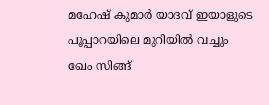മഹേഷ് കുമാർ യാദവ് ഇയാളുടെ പൂപ്പാറയിലെ മുറിയിൽ വച്ചും ഖേം സിങ്ങ്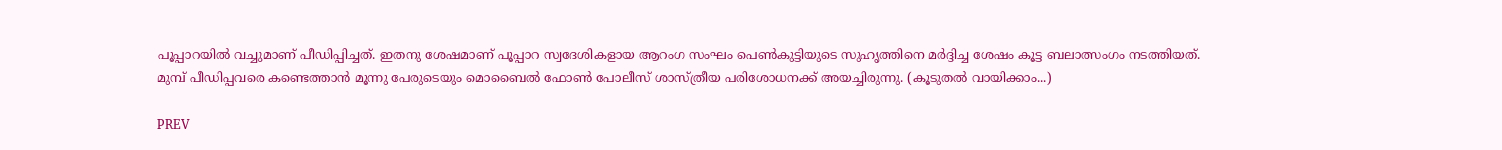പൂപ്പാറയിൽ വച്ചുമാണ് പീഡിപ്പിച്ചത്. ഇതനു ശേഷമാണ് പൂപ്പാറ സ്വദേശികളായ ആറംഗ സംഘം പെൺകുട്ടിയുടെ സുഹൃത്തിനെ മർദ്ദിച്ച ശേഷം കൂട്ട ബലാത്സംഗം നടത്തിയത്. മുമ്പ് പീഡിപ്പവരെ കണ്ടെത്താൻ മൂന്നു പേരുടെയും മൊബൈൽ ഫോണ്‍ പോലീസ് ശാസ്ത്രീയ പരിശോധനക്ക് അയച്ചിരുന്നു. (കൂടുതല്‍ വായിക്കാം...)

PREV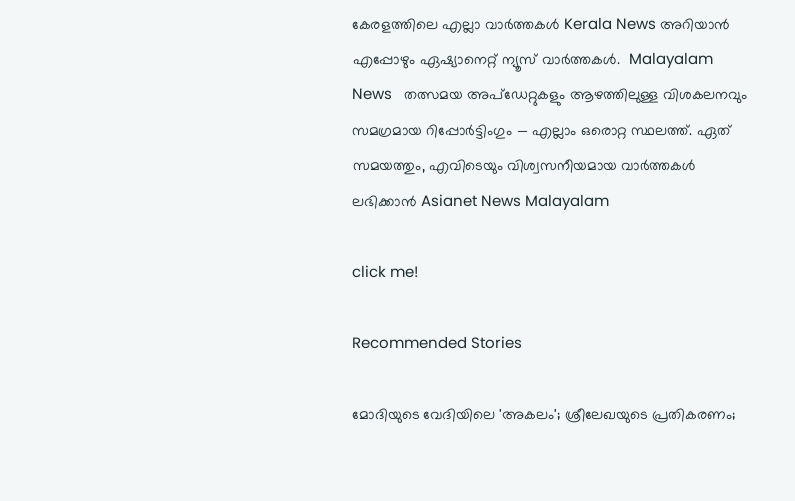കേരളത്തിലെ എല്ലാ വാർത്തകൾ Kerala News അറിയാൻ  എപ്പോഴും ഏഷ്യാനെറ്റ് ന്യൂസ് വാർത്തകൾ.  Malayalam News   തത്സമയ അപ്‌ഡേറ്റുകളും ആഴത്തിലുള്ള വിശകലനവും സമഗ്രമായ റിപ്പോർട്ടിംഗും — എല്ലാം ഒരൊറ്റ സ്ഥലത്ത്. ഏത് സമയത്തും, എവിടെയും വിശ്വസനീയമായ വാർത്തകൾ ലഭിക്കാൻ Asianet News Malayalam

click me!

Recommended Stories

മോദിയുടെ വേദിയിലെ 'അകലം'; ശ്രീലേഖയുടെ പ്രതികരണം;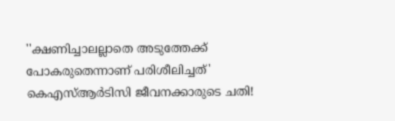''ക്ഷണിച്ചാലല്ലാതെ അടുത്തേക്ക് പോകരുതെന്നാണ് പരിശീലിച്ചത്'
കെഎസ്ആർടിസി ജീവനക്കാരുടെ ചതി!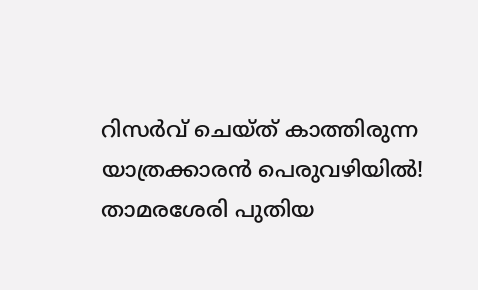റിസർവ് ചെയ്‌ത് കാത്തിരുന്ന യാത്രക്കാരൻ പെരുവഴിയിൽ! താമരശേരി പുതിയ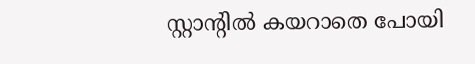സ്റ്റാൻ്റിൽ കയറാതെ പോയി